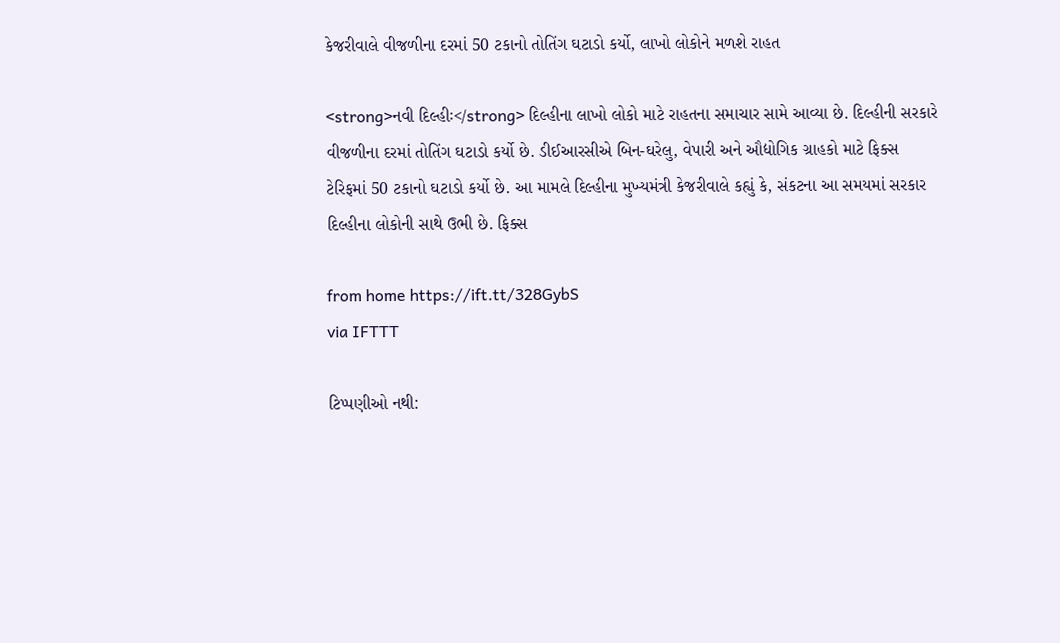કેજરીવાલે વીજળીના દરમાં 50 ટકાનો તોતિંગ ઘટાડો કર્યો, લાખો લોકોને મળશે રાહત

<strong>નવી દિલ્હીઃ</strong> દિલ્હીના લાખો લોકો માટે રાહતના સમાચાર સામે આવ્યા છે. દિલ્હીની સરકારે વીજળીના દરમાં તોતિંગ ઘટાડો કર્યો છે. ડીઈઆરસીએ બિન-ઘરેલુ, વેપારી અને ઔદ્યોગિક ગ્રાહકો માટે ફિક્સ ટેરિફમાં 50 ટકાનો ઘટાડો કર્યો છે. આ મામલે દિલ્હીના મુખ્યમંત્રી કેજરીવાલે કહ્યું કે, સંકટના આ સમયમાં સરકાર દિલ્હીના લોકોની સાથે ઉભી છે. ફિક્સ

from home https://ift.tt/328GybS
via IFTTT

ટિપ્પણીઓ નથી: